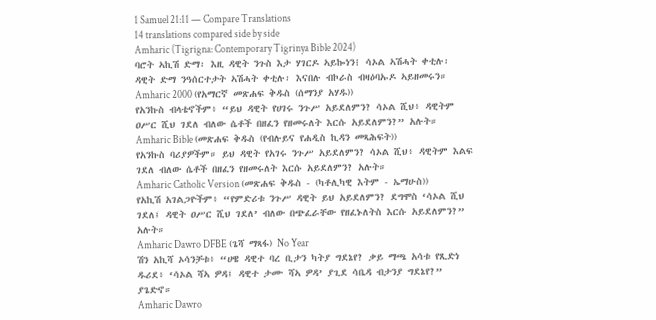1 Samuel 21:11 — Compare Translations
14 translations compared side by side
Amharic (Tigrigna: Contemporary Tigrinya Bible 2024)
ባሮት ኣኪሽ ድማ፡ እዚ ዳዊት ንጉስ እታ ሃገርዶ ኣይኰነን፧ ሳኦል ኣሽሓት ቀቲሉ፡ ዳዊት ድማ ንዓሰርተታት ኣሽሓት ቀቲሉ፡ እናበሉ ብኮራስ ብዛዕባኡዶ ኣይዘመሩን።
Amharic 2000 (የአማርኛ መጽሐፍ ቅዱስ (ሰማንያ አሃዱ))
የአንኩስ ብላቴኖችም፥ “ይህ ዳዊት የሀገሩ ንጉሥ አይደለምን? ሳኦል ሺህ፥ ዳዊትም ዐሥር ሺህ ገደለ ብለው ሴቶች በዘፈን የዘመሩለት እርሱ አይደለምን?” አሉት።
Amharic Bible (መጽሐፍ ቅዱስ (የብሉይና የሐዲስ ኪዳን መጻሕፍት))
የአንኩስ ባሪያዎችም። ይህ ዳዊት የአገሩ ንጉሥ አይደለምን? ሳኦል ሺህ፥ ዳዊትም እልፍ ገደለ ብለው ሴቶች በዘፈን የዘመሩለት እርሱ አይደለምን? አሉት።
Amharic Catholic Version (መጽሐፍ ቅዱስ - (ካቶሊካዊ እትም - ኤማሁስ))
የአኪሽ አገልጋዮችም፥ “የምድሪቱ ንጉሥ ዳዊት ይህ አይደለምን? ደግሞስ ‘ሳኦል ሺህ ገደለ፤ ዳዊት ዐሥር ሺህ ገደለ’ ብለው በጭፈራቸው የዘፈኑለትስ እርሱ አይደለምን?” አሉት።
Amharic Dawro DFBE (ጌሻ ማጻፋ) No Year
ሽን አኪሻ ኦሳንቻቱ፥ “ሀዌ ዳዊተ ባረ ቢታን ካትያ ግደኔየ? ቃይ ማጫ አሳቱ የጺድነ ዱሪደ፥ ‘ሳኦል ሻኣ ዎዳ፤ ዳዊተ ታሙ ሻኣ ዎዳ’ ያጊደ ሳቤዳ ብታንያ ግደኔየ?” ያጌድኖ።
Amharic Dawro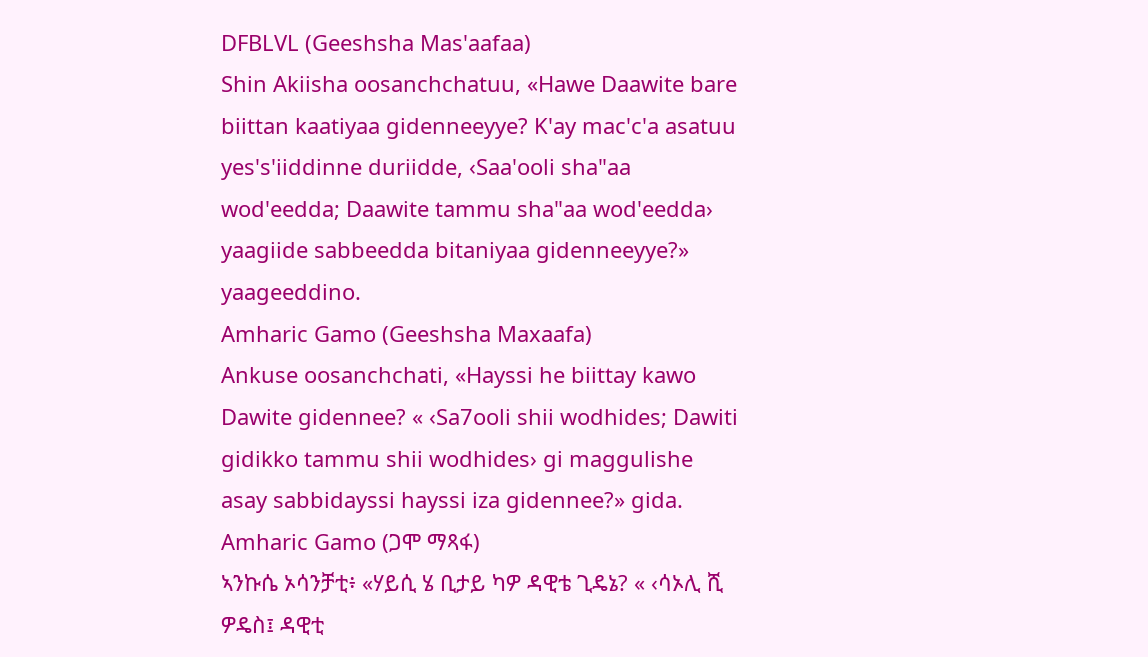DFBLVL (Geeshsha Mas'aafaa)
Shin Akiisha oosanchchatuu, «Hawe Daawite bare biittan kaatiyaa gidenneeyye? K'ay mac'c'a asatuu yes's'iiddinne duriidde, ‹Saa'ooli sha"aa wod'eedda; Daawite tammu sha"aa wod'eedda› yaagiide sabbeedda bitaniyaa gidenneeyye?» yaageeddino.
Amharic Gamo (Geeshsha Maxaafa)
Ankuse oosanchchati, «Hayssi he biittay kawo Dawite gidennee? « ‹Sa7ooli shii wodhides; Dawiti gidikko tammu shii wodhides› gi maggulishe asay sabbidayssi hayssi iza gidennee?» gida.
Amharic Gamo (ጋሞ ማጻፋ)
ኣንኩሴ ኦሳንቻቲ፥ «ሃይሲ ሄ ቢታይ ካዎ ዳዊቴ ጊዴኔ? « ‹ሳኦሊ ሺ ዎዴስ፤ ዳዊቲ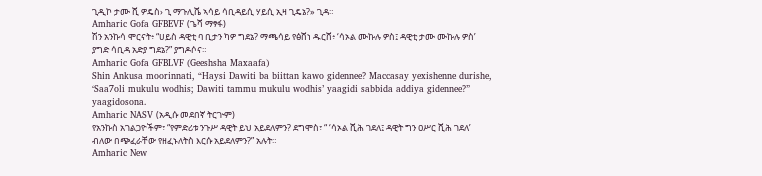ጊዲኮ ታሙ ሺ ዎዴስ› ጊ ማጉሊሼ ኣሳይ ሳቢዳይሲ ሃይሲ ኢዛ ጊዴኔ?» ጊዳ።
Amharic Gofa GFBEVF (ጌሻ ማፃፋ)
ሽን አንኩሳ ሞርናት፥ “ሀይስ ዳዊቲ ባ ቢታን ካዎ ግደኔ? ማጫሳይ የፅሸነ ዱርሸ፥ ‘ሳኦል ሙኩሉ ዎስ፤ ዳዊቲ ታሙ ሙኩሉ ዎስ’ ያግድ ሳቢዳ አድያ ግደኔ?” ያግዶሶና።
Amharic Gofa GFBLVF (Geeshsha Maxaafa)
Shin Ankusa moorinnati, “Haysi Dawiti ba biittan kawo gidennee? Maccasay yexishenne durishe, ‘Saa7oli mukulu wodhis; Dawiti tammu mukulu wodhis’ yaagidi sabbida addiya gidennee?” yaagidosona.
Amharic NASV (አዲሱ መደበኛ ትርጒም)
የአንኩስ አገልጋዮችም፣ “የምድሪቱ ንጉሥ ዳዊት ይህ አይደለምን? ደግሞስ፣ “ ‘ሳኦል ሺሕ ገደለ፤ ዳዊት ግን ዐሥር ሺሕ ገደለ’ ብለው በጭፈራቸው የዘፈኑለትስ እርሱ አይደለምን?” አሉት።
Amharic New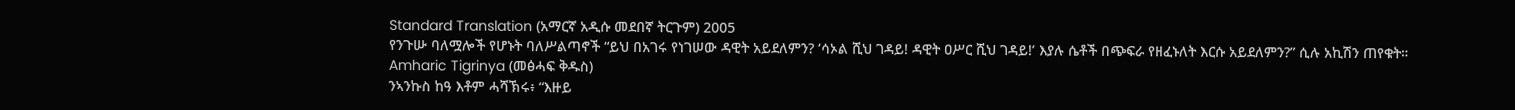Standard Translation (አማርኛ አዲሱ መደበኛ ትርጉም) 2005
የንጉሡ ባለሟሎች የሆኑት ባለሥልጣኖች “ይህ በአገሩ የነገሠው ዳዊት አይደለምን? ‘ሳኦል ሺህ ገዳይ! ዳዊት ዐሥር ሺህ ገዳይ!’ እያሉ ሴቶች በጭፍራ የዘፈኑለት እርሱ አይደለምን?” ሲሉ አኪሽን ጠየቁት።
Amharic Tigrinya (መፅሓፍ ቅዱስ)
ንኣንኩስ ከዓ እቶም ሓሻኽሩ፥ “እዙይ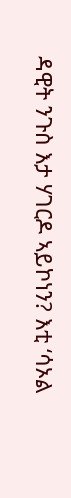ዳዊት ንጉስ እታ ሃገርዶ ኣይኮነን? እቲ ‘ሳኦል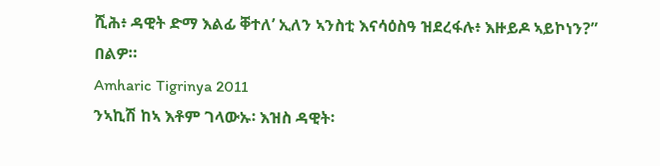ሺሕ፥ ዳዊት ድማ እልፊ ቐተለ’ ኢለን ኣንስቲ እናሳዕስዓ ዝደረፋሉ፥ እዙይዶ ኣይኮነን?” በልዎ።
Amharic Tigrinya 2011
ንኣኪሽ ከኣ እቶም ገላውኡ፡ እዝስ ዳዊት፡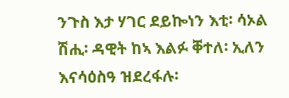ንጉስ እታ ሃገር ደይኰነን እቲ፡ ሳኦል ሽሒ፡ ዳዊት ከኣ እልፉ ቐተለ፡ ኢለን እናሳዕስዓ ዝደረፋሉ፡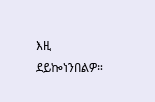እዚ ደይኰነንበልዎ።